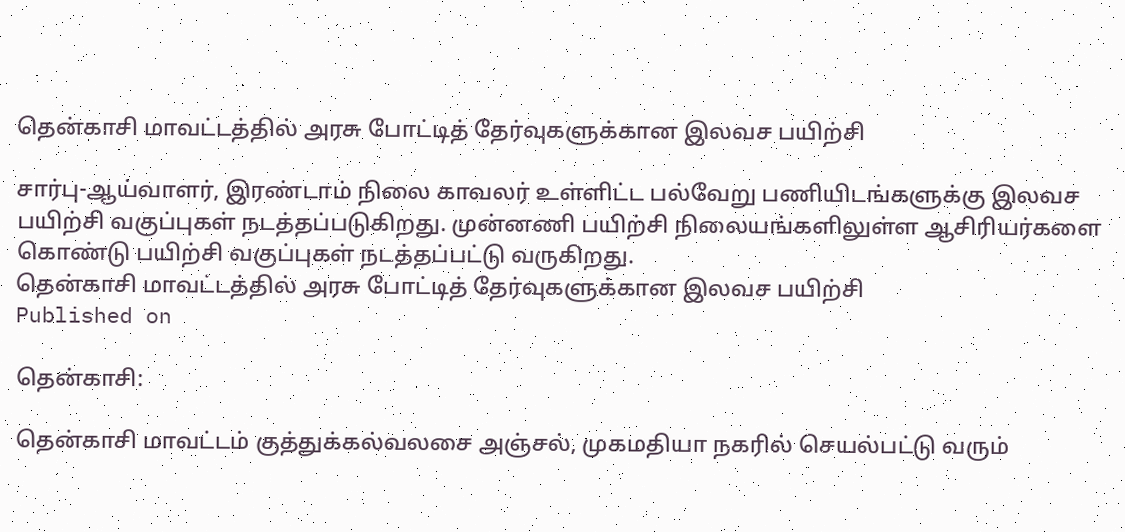தென்காசி மாவட்டத்தில் அரசு போட்டித் தேர்வுகளுக்கான இலவச பயிற்சி

சார்பு-ஆய்வாளர், இரண்டாம் நிலை காவலர் உள்ளிட்ட பல்வேறு பணியிடங்களுக்கு இலவச பயிற்சி வகுப்புகள் நடத்தப்படுகிறது. முன்னணி பயிற்சி நிலையங்களிலுள்ள ஆசிரியர்களை கொண்டு பயிற்சி வகுப்புகள் நடத்தப்பட்டு வருகிறது.
தென்காசி மாவட்டத்தில் அரசு போட்டித் தேர்வுகளுக்கான இலவச பயிற்சி
Published on

தென்காசி:

தென்காசி மாவட்டம் குத்துக்கல்வலசை அஞ்சல், முகமதியா நகரில் செயல்பட்டு வரும்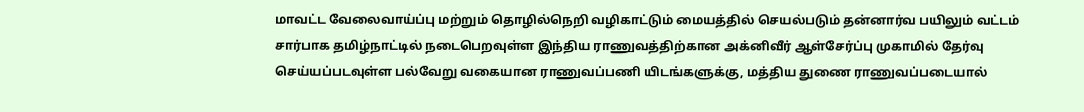மாவட்ட வேலைவாய்ப்பு மற்றும் தொழில்நெறி வழிகாட்டும் மையத்தில் செயல்படும் தன்னார்வ பயிலும் வட்டம் சார்பாக தமிழ்நாட்டில் நடைபெறவுள்ள இந்திய ராணுவத்திற்கான அக்னிவீர் ஆள்சேர்ப்பு முகாமில் தேர்வு செய்யப்படவுள்ள பல்வேறு வகையான ராணுவப்பணி யிடங்களுக்கு, மத்திய துணை ராணுவப்படையால்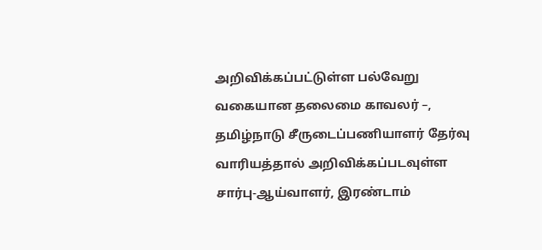அறிவிக்கப்பட்டுள்ள பல்வேறு வகையான தலைமை காவலர் –, தமிழ்நாடு சீருடைப்பணியாளர் தேர்வு வாரியத்தால் அறிவிக்கப்படவுள்ள சார்பு-ஆய்வாளர், இரண்டாம்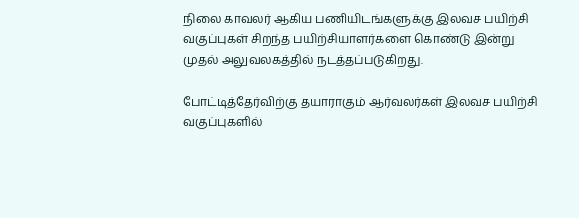நிலை காவலர் ஆகிய பணியிடங்களுக்கு இலவச பயிற்சி வகுப்புகள் சிறந்த பயிற்சியாளர்களை கொண்டு இன்று முதல் அலுவலகத்தில் நடத்தப்படுகிறது.

போட்டித்தேர்விற்கு தயாராகும் ஆர்வலர்கள் இலவச பயிற்சி வகுப்புகளில்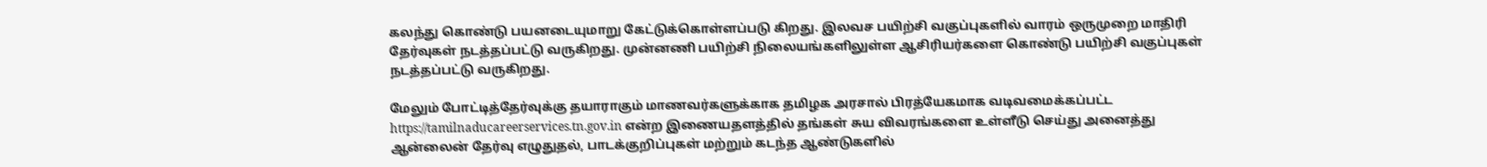கலந்து கொண்டு பயனடையுமாறு கேட்டுக்கொள்ளப்படு கிறது. இலவச பயிற்சி வகுப்புகளில் வாரம் ஒருமுறை மாதிரி தேர்வுகள் நடத்தப்பட்டு வருகிறது. முன்னணி பயிற்சி நிலையங்களிலுள்ள ஆசிரியர்களை கொண்டு பயிற்சி வகுப்புகள் நடத்தப்பட்டு வருகிறது.

மேலும் போட்டித்தேர்வுக்கு தயாராகும் மாணவர்களுக்காக தமிழக அரசால் பிரத்யேகமாக வடிவமைக்கப்பட்ட https://tamilnaducareerservices.tn.gov.in என்ற இணையதளத்தில் தங்கள் சுய விவரங்களை உள்ளீடு செய்து அனைத்து ஆன்லைன் தேர்வு எழுதுதல், பாடக்குறிப்புகள் மற்றும் கடந்த ஆண்டுகளில்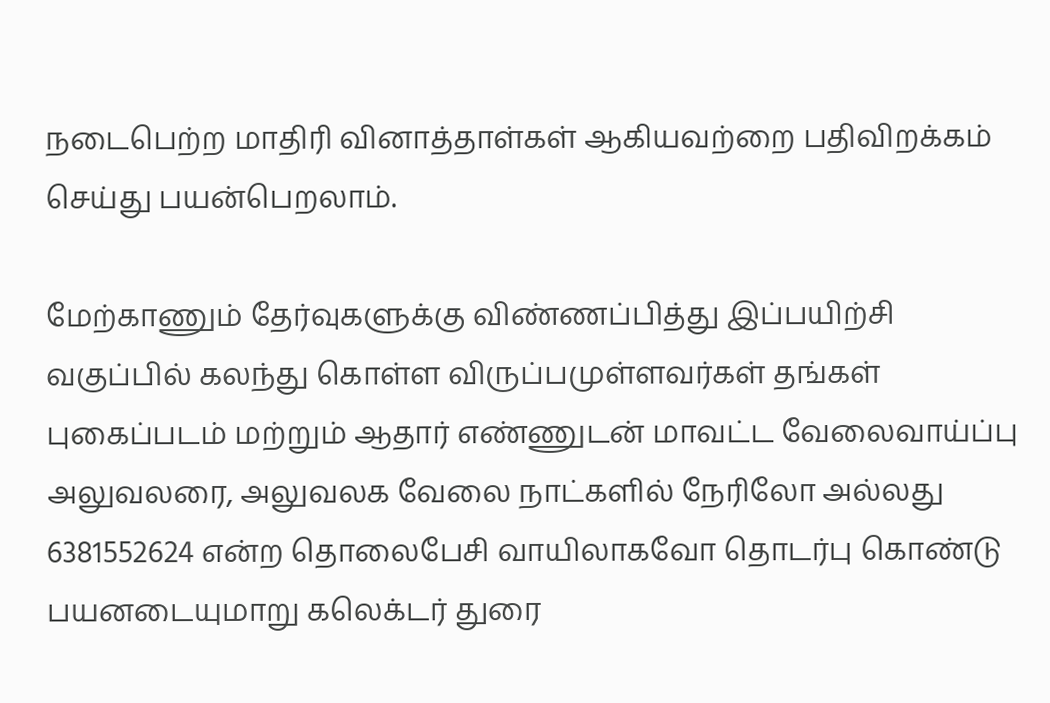நடைபெற்ற மாதிரி வினாத்தாள்கள் ஆகியவற்றை பதிவிறக்கம் செய்து பயன்பெறலாம்.

மேற்காணும் தேர்வுகளுக்கு விண்ணப்பித்து இப்பயிற்சி வகுப்பில் கலந்து கொள்ள விருப்பமுள்ளவர்கள் தங்கள் புகைப்படம் மற்றும் ஆதார் எண்ணுடன் மாவட்ட வேலைவாய்ப்பு அலுவலரை, அலுவலக வேலை நாட்களில் நேரிலோ அல்லது 6381552624 என்ற தொலைபேசி வாயிலாகவோ தொடர்பு கொண்டு பயனடையுமாறு கலெக்டர் துரை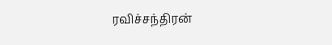ரவிச்சந்திரன்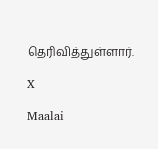தெரிவித்துள்ளார்.

X

Maalai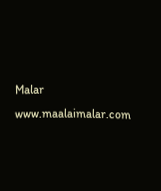Malar
www.maalaimalar.com